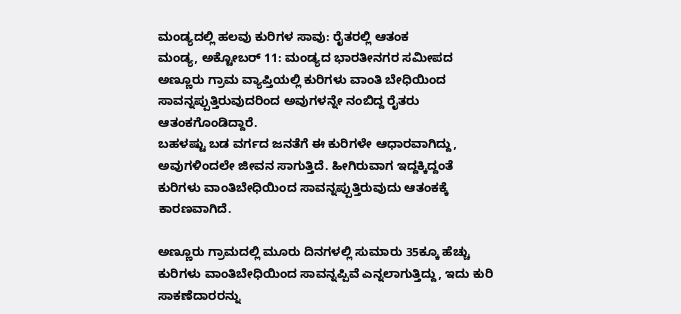ಮಂಡ್ಯದಲ್ಲಿ ಹಲವು ಕುರಿಗಳ ಸಾವು: ರೈತರಲ್ಲಿ ಆತಂಕ
ಮಂಡ್ಯ, ಅಕ್ಟೋಬರ್ 11: ಮಂಡ್ಯದ ಭಾರತೀನಗರ ಸಮೀಪದ ಅಣ್ಣೂರು ಗ್ರಾಮ ವ್ಯಾಪ್ತಿಯಲ್ಲಿ ಕುರಿಗಳು ವಾಂತಿ ಬೇಧಿಯಿಂದ ಸಾವನ್ನಪ್ಪುತ್ತಿರುವುದರಿಂದ ಅವುಗಳನ್ನೇ ನಂಬಿದ್ದ ರೈತರು ಆತಂಕಗೊಂಡಿದ್ದಾರೆ.
ಬಹಳಷ್ಟು ಬಡ ವರ್ಗದ ಜನತೆಗೆ ಈ ಕುರಿಗಳೇ ಆಧಾರವಾಗಿದ್ದು, ಅವುಗಳಿಂದಲೇ ಜೀವನ ಸಾಗುತ್ತಿದೆ. ಹೀಗಿರುವಾಗ ಇದ್ದಕ್ಕಿದ್ದಂತೆ ಕುರಿಗಳು ವಾಂತಿಬೇಧಿಯಿಂದ ಸಾವನ್ನಪ್ಪುತ್ತಿರುವುದು ಆತಂಕಕ್ಕೆ ಕಾರಣವಾಗಿದೆ.

ಅಣ್ಣೂರು ಗ್ರಾಮದಲ್ಲಿ ಮೂರು ದಿನಗಳಲ್ಲಿ ಸುಮಾರು 35ಕ್ಕೂ ಹೆಚ್ಚು ಕುರಿಗಳು ವಾಂತಿಬೇಧಿಯಿಂದ ಸಾವನ್ನಪ್ಪಿವೆ ಎನ್ನಲಾಗುತ್ತಿದ್ದು, ಇದು ಕುರಿ ಸಾಕಣೆದಾರರನ್ನು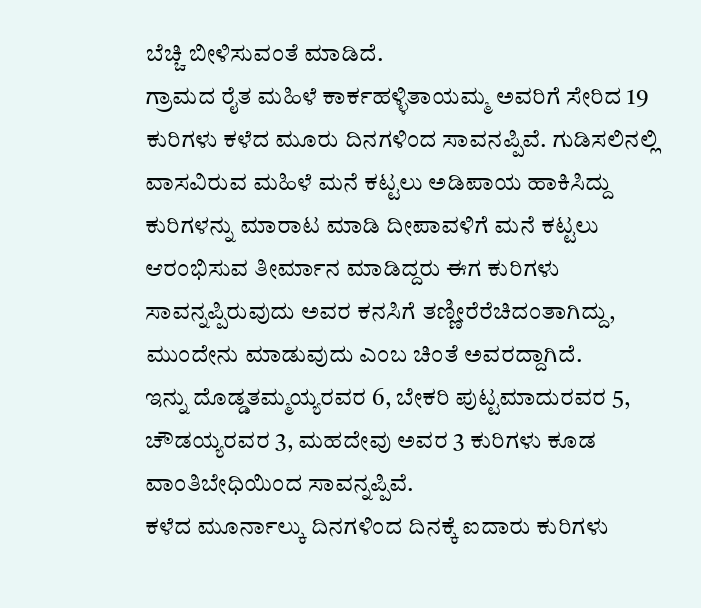ಬೆಚ್ಚಿ ಬೀಳಿಸುವಂತೆ ಮಾಡಿದೆ.
ಗ್ರಾಮದ ರೈತ ಮಹಿಳೆ ಕಾರ್ಕಹಳ್ಳಿತಾಯಮ್ಮ ಅವರಿಗೆ ಸೇರಿದ 19 ಕುರಿಗಳು ಕಳೆದ ಮೂರು ದಿನಗಳಿಂದ ಸಾವನಪ್ಪಿವೆ. ಗುಡಿಸಲಿನಲ್ಲಿ ವಾಸವಿರುವ ಮಹಿಳೆ ಮನೆ ಕಟ್ಟಲು ಅಡಿಪಾಯ ಹಾಕಿಸಿದ್ದು ಕುರಿಗಳನ್ನು ಮಾರಾಟ ಮಾಡಿ ದೀಪಾವಳಿಗೆ ಮನೆ ಕಟ್ಟಲು ಆರಂಭಿಸುವ ತೀರ್ಮಾನ ಮಾಡಿದ್ದರು ಈಗ ಕುರಿಗಳು ಸಾವನ್ನಪ್ಪಿರುವುದು ಅವರ ಕನಸಿಗೆ ತಣ್ಣೀರೆರೆಚಿದಂತಾಗಿದ್ದು, ಮುಂದೇನು ಮಾಡುವುದು ಎಂಬ ಚಿಂತೆ ಅವರದ್ದಾಗಿದೆ.
ಇನ್ನು ದೊಡ್ಡತಮ್ಮಯ್ಯರವರ 6, ಬೇಕರಿ ಪುಟ್ಟಮಾದುರವರ 5, ಚೌಡಯ್ಯರವರ 3, ಮಹದೇವು ಅವರ 3 ಕುರಿಗಳು ಕೂಡ ವಾಂತಿಬೇಧಿಯಿಂದ ಸಾವನ್ನಪ್ಪಿವೆ.
ಕಳೆದ ಮೂರ್ನಾಲ್ಕು ದಿನಗಳಿಂದ ದಿನಕ್ಕೆ ಐದಾರು ಕುರಿಗಳು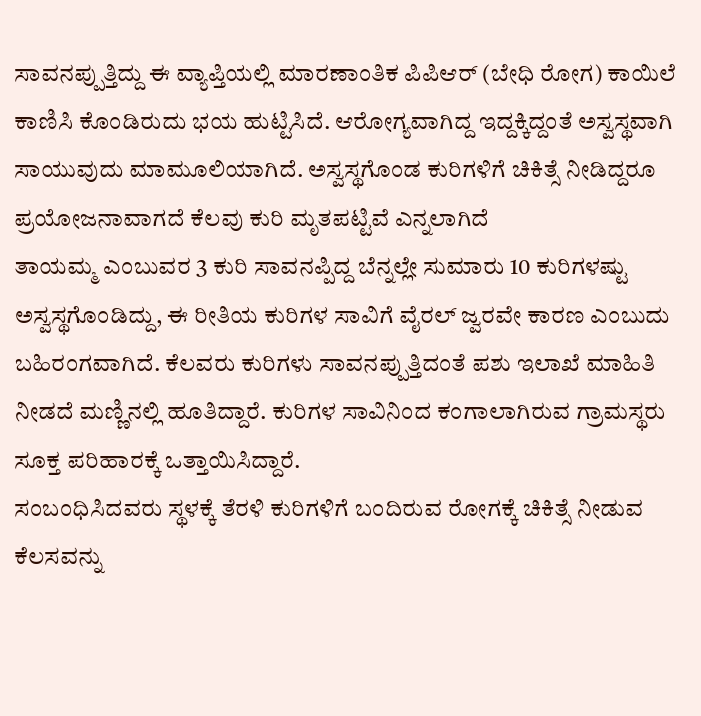ಸಾವನಪ್ಪುತ್ತಿದ್ದು ಈ ವ್ಯಾಪ್ತಿಯಲ್ಲಿ ಮಾರಣಾಂತಿಕ ಪಿಪಿಆರ್ (ಬೇಧಿ ರೋಗ) ಕಾಯಿಲೆ ಕಾಣಿಸಿ ಕೊಂಡಿರುದು ಭಯ ಹುಟ್ಟಿಸಿದೆ. ಆರೋಗ್ಯವಾಗಿದ್ದ ಇದ್ದಕ್ಕಿದ್ದಂತೆ ಅಸ್ವಸ್ಥವಾಗಿ ಸಾಯುವುದು ಮಾಮೂಲಿಯಾಗಿದೆ. ಅಸ್ವಸ್ಥಗೊಂಡ ಕುರಿಗಳಿಗೆ ಚಿಕಿತ್ಸೆ ನೀಡಿದ್ದರೂ ಪ್ರಯೋಜನಾವಾಗದೆ ಕೆಲವು ಕುರಿ ಮೃತಪಟ್ಟಿವೆ ಎನ್ನಲಾಗಿದೆ
ತಾಯಮ್ಮ ಎಂಬುವರ 3 ಕುರಿ ಸಾವನಪ್ಪಿದ್ದ ಬೆನ್ನಲ್ಲೇ ಸುಮಾರು 10 ಕುರಿಗಳಷ್ಟು ಅಸ್ವಸ್ಥಗೊಂಡಿದ್ದು, ಈ ರೀತಿಯ ಕುರಿಗಳ ಸಾವಿಗೆ ವೈರಲ್ ಜ್ವರವೇ ಕಾರಣ ಎಂಬುದು ಬಹಿರಂಗವಾಗಿದೆ. ಕೆಲವರು ಕುರಿಗಳು ಸಾವನಪ್ಪುತ್ತಿದಂತೆ ಪಶು ಇಲಾಖೆ ಮಾಹಿತಿ ನೀಡದೆ ಮಣ್ಣಿನಲ್ಲಿ ಹೂತಿದ್ದಾರೆ. ಕುರಿಗಳ ಸಾವಿನಿಂದ ಕಂಗಾಲಾಗಿರುವ ಗ್ರಾಮಸ್ಥರು ಸೂಕ್ತ ಪರಿಹಾರಕ್ಕೆ ಒತ್ತಾಯಿಸಿದ್ದಾರೆ.
ಸಂಬಂಧಿಸಿದವರು ಸ್ಥಳಕ್ಕೆ ತೆರಳಿ ಕುರಿಗಳಿಗೆ ಬಂದಿರುವ ರೋಗಕ್ಕೆ ಚಿಕಿತ್ಸೆ ನೀಡುವ ಕೆಲಸವನ್ನು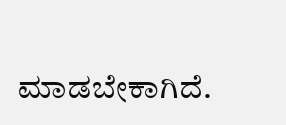ಮಾಡಬೇಕಾಗಿದೆ.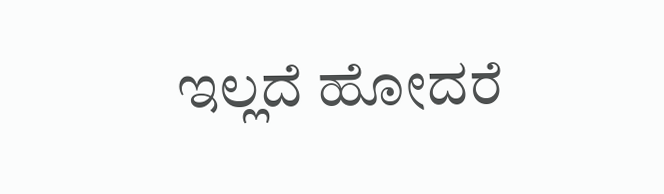ಇಲ್ಲದೆ ಹೋದರೆ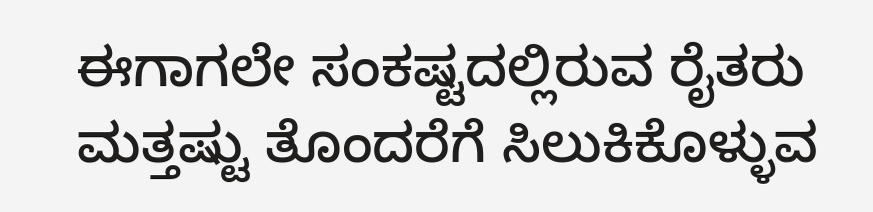ಈಗಾಗಲೇ ಸಂಕಷ್ಟದಲ್ಲಿರುವ ರೈತರು ಮತ್ತಷ್ಟು ತೊಂದರೆಗೆ ಸಿಲುಕಿಕೊಳ್ಳುವ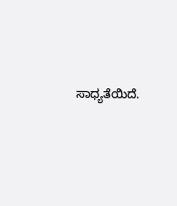ಸಾಧ್ಯತೆಯಿದೆ.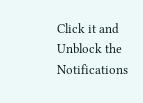Click it and Unblock the Notifications